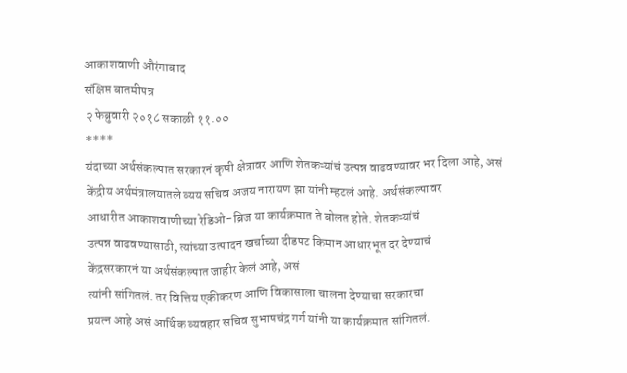आकाशवाणी औरंगाबाद
संक्षिप्त बातमीपत्र
२ फेब्रुवारी २०१८ सकाळी ११.००
****
यंदाच्या अर्थसंकल्पात सरकारनं कृषी क्षेत्रावर आणि शेतकऱ्यांचं उत्पन्न वाढवण्यावर भर दिला आहे, असं
केंद्रीय अर्थमंत्रालयातले व्यय सचिव अजय नारायण झा यांनी म्हटलं आहे. अर्थसंकल्पावर
आधारीत आकाशवाणीच्या रेडिओ-ब्रिज या कार्यक्रमात ते बोलत होते. शेतकऱ्यांचं
उत्पन्न वाढवण्यासाठी, त्यांच्या उत्पादन खर्चाच्या दीडपट किमान आधारभूत दर देण्याचं
केंद्रसरकारनं या अर्थसंकल्पात जाहीर केलं आहे, असं
त्यांनी सांगितलं. तर वित्तिय एकीकरण आणि विकासाला चालना देण्याचा सरकारचा
प्रयत्न आहे असं आर्थिक व्यवहार सचिव सुभाषचंद्र गर्ग यांनी या कार्यक्रमात सांगितलं.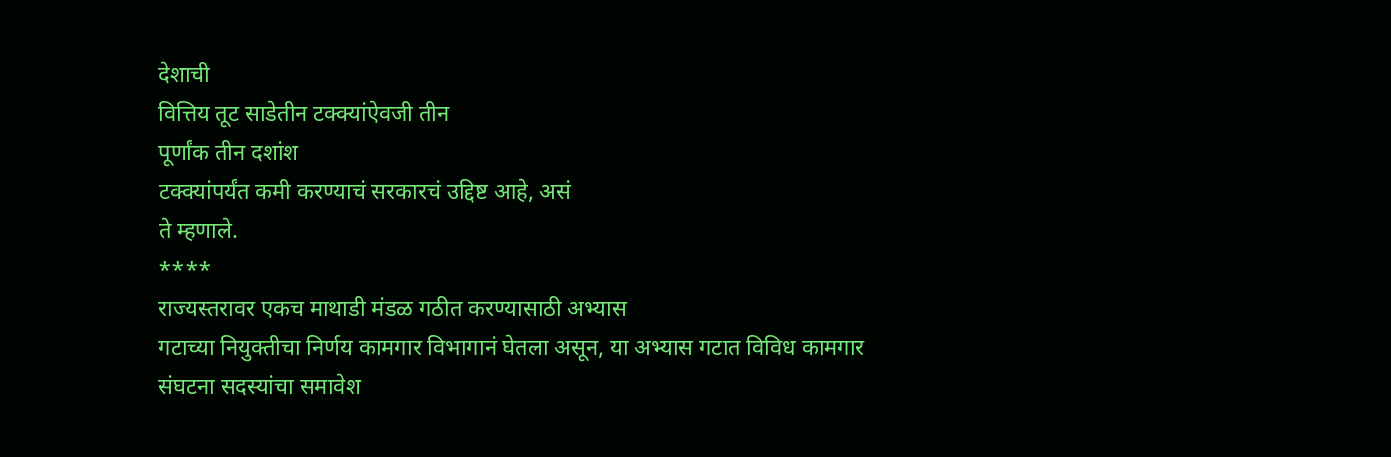देशाची
वित्तिय तूट साडेतीन टक्क्यांऐवजी तीन
पूर्णांक तीन दशांश
टक्क्यांपर्यंत कमी करण्याचं सरकारचं उद्दिष्ट आहे, असं
ते म्हणाले.
****
राज्यस्तरावर एकच माथाडी मंडळ गठीत करण्यासाठी अभ्यास
गटाच्या नियुक्तीचा निर्णय कामगार विभागानं घेतला असून, या अभ्यास गटात विविध कामगार
संघटना सदस्यांचा समावेश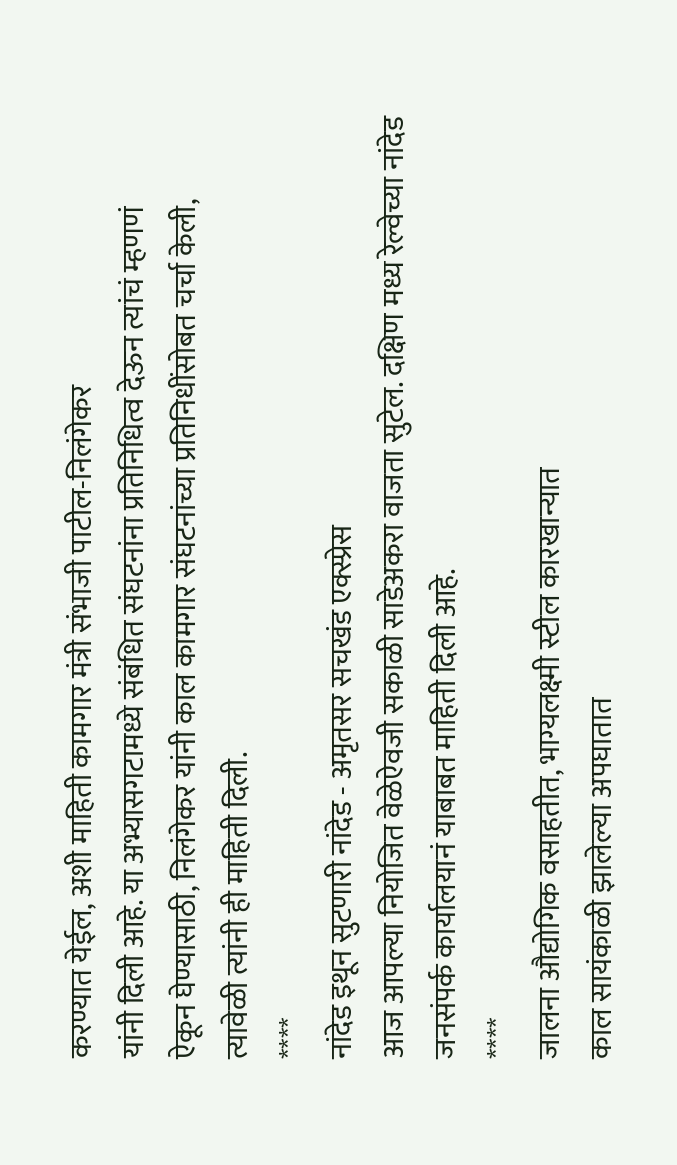करण्यात येईल, अशी माहिती कामगार मंत्री संभाजी पाटील-निलंगेकर
यांनी दिली आहे. या अभ्यासगटामध्ये संबंधित संघटनांना प्रतिनिधित्व देऊन त्यांचं म्हणणं
ऐकून घेण्यासाठी, निलंगेकर यांनी काल कामगार संघटनांच्या प्रतिनिधींसोबत चर्चा केली,
त्यावेळी त्यांनी ही माहिती दिली.
****
नांदेड इथून सुटणारी नांदेड - अमृतसर सचखंड एक्स्प्रेस
आज आपल्या नियोजित वेळेऐवजी सकाळी साडेअकरा वाजता सुटेल. दक्षिण मध्य रेल्वेच्या नांदेड
जनसंपर्क कार्यालयानं याबाबत माहिती दिली आहे.
****
जालना औद्योगिक वसाहतीत, भाग्यलक्ष्मी स्टील कारखान्यात
काल सायंकाळी झालेल्या अपघातात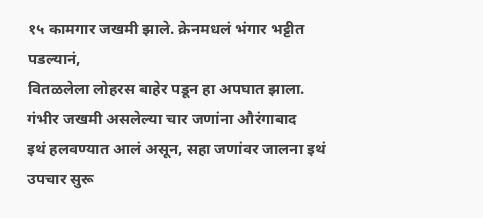१५ कामगार जखमी झाले. क्रेनमधलं भंगार भट्टीत पडल्यानं,
वितळलेला लोहरस बाहेर पडून हा अपघात झाला. गंभीर जखमी असलेल्या चार जणांना औरंगाबाद
इथं हलवण्यात आलं असून, सहा जणांवर जालना इथं उपचार सुरू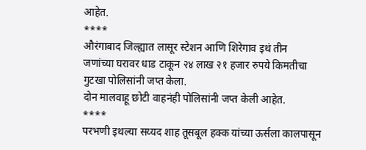आहेत.
****
औरंगाबाद जिल्ह्यात लासूर स्टेशन आणि शिरेगाव इथं तीन
जणांच्या घरावर धाड टाकून २४ लाख २१ हजार रुपये किमतीचा गुटखा पोलिसांनी जप्त केला.
दोन मालवाहू छोटी वाहनंही पोलिसांनी जप्त केली आहेत.
****
परभणी इथल्या सय्यद शाह तूसबूल हक्क यांच्या ऊर्सला कालपासून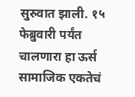सुरुवात झाली. १५ फेब्रुवारी पर्यंत चालणारा हा ऊर्स सामाजिक एकतेचं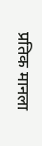प्रतिक मानला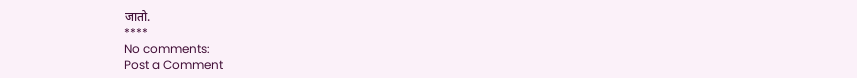जातो.
****
No comments:
Post a Comment